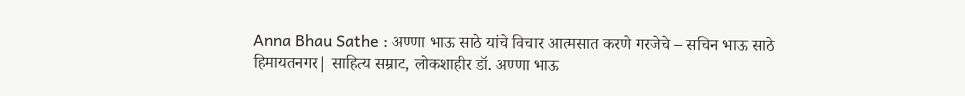Anna Bhau Sathe : अण्णा भाऊ साठे यांचे विचार आत्मसात करणे गरजेचे – सचिन भाऊ साठे
हिमायतनगर| साहित्य सम्राट, लोकशाहीर डॉ. अण्णा भाऊ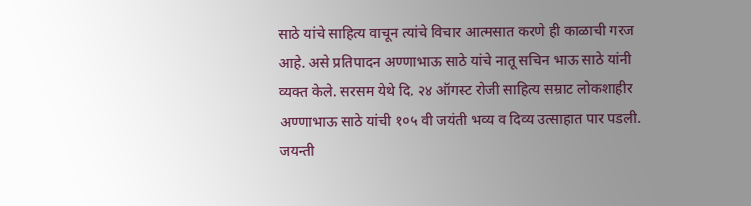साठे यांचे साहित्य वाचून त्यांचे विचार आत्मसात करणे ही काळाची गरज आहे. असे प्रतिपादन अण्णाभाऊ साठे यांचे नातू सचिन भाऊ साठे यांनी व्यक्त केले. सरसम येथे दि. २४ ऑगस्ट रोजी साहित्य सम्राट लोकशाहीर अण्णाभाऊ साठे यांची १०५ वी जयंती भव्य व दिव्य उत्साहात पार पडली.
जयन्ती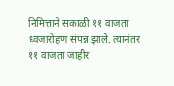निमित्ताने सकाळी ११ वाजता ध्वजारोहण संपन्न झाले. त्यानंतर ११ वाजता जाहीर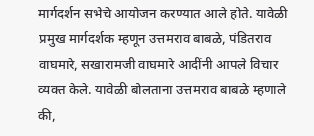मार्गदर्शन सभेचे आयोजन करण्यात आले होते. यावेळी प्रमुख मार्गदर्शक म्हणून उत्तमराव बाबळे, पंडितराव वाघमारे, सखारामजी वाघमारे आदींनी आपले विचार व्यक्त केले. यावेळी बोलताना उत्तमराव बाबळे म्हणाले की,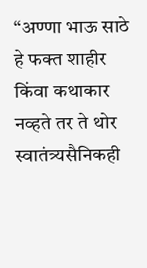“अण्णा भाऊ साठे हे फक्त शाहीर किंवा कथाकार नव्हते तर ते थोर स्वातंत्र्यसैनिकही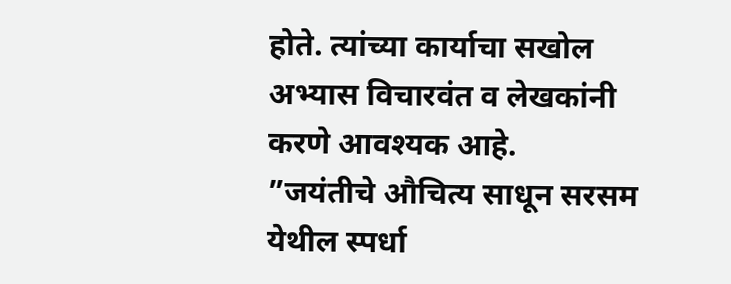होते. त्यांच्या कार्याचा सखोल अभ्यास विचारवंत व लेखकांनी करणे आवश्यक आहे.
”जयंतीचे औचित्य साधून सरसम येथील स्पर्धा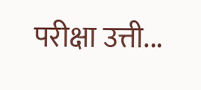परीक्षा उत्ती...